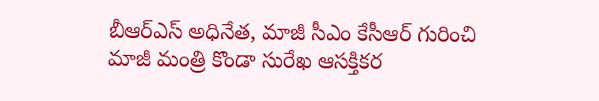బీఆర్ఎస్ అధినేత, మాజీ సీఎం కేసీఆర్ గురించి మాజీ మంత్రి కొండా సురేఖ ఆసక్తికర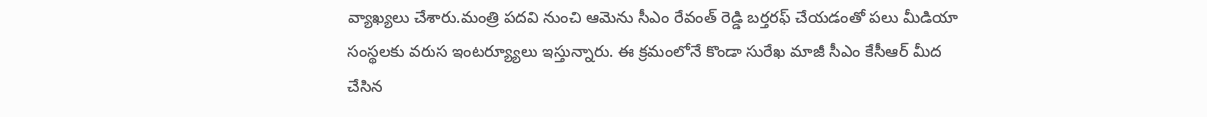వ్యాఖ్యలు చేశారు.మంత్రి పదవి నుంచి ఆమెను సీఎం రేవంత్ రెడ్డి బర్తరఫ్ చేయడంతో పలు మీడియా సంస్థలకు వరుస ఇంటర్య్యూలు ఇస్తున్నారు. ఈ క్రమంలోనే కొండా సురేఖ మాజీ సీఎం కేసీఆర్ మీద చేసిన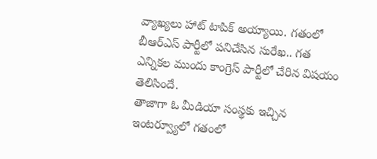వ్యాఖ్యలు హాట్ టాపిక్ అయ్యాయి. గతంలో బీఆర్ఎస్ పార్టీలో పనిచేసిన సురేఖ.. గత ఎన్నికల ముందు కాంగ్రెస్ పార్టీలో చేరిన విషయం తెలిసిందే.
తాజాగా ఓ మీడియా సంస్థకు ఇచ్చిన ఇంటర్వ్యూలో గతంలో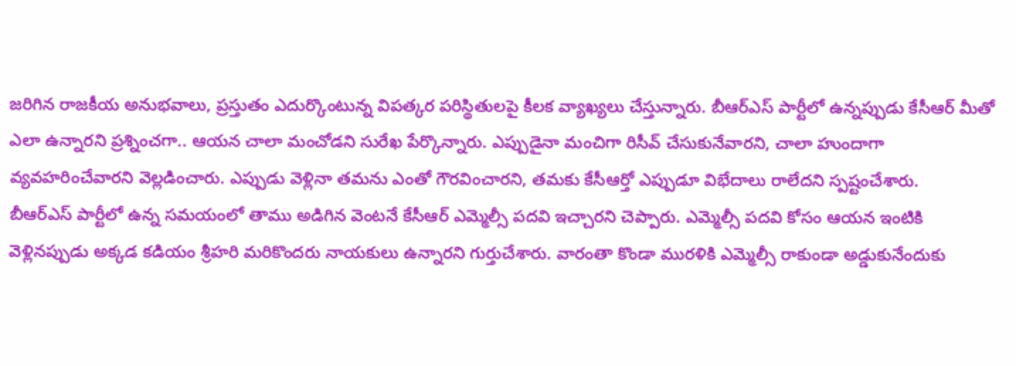జరిగిన రాజకీయ అనుభవాలు, ప్రస్తుతం ఎదుర్కొంటున్న విపత్కర పరిస్థితులపై కీలక వ్యాఖ్యలు చేస్తున్నారు. బీఆర్ఎస్ పార్టీలో ఉన్నప్పుడు కేసీఆర్ మీతో ఎలా ఉన్నారని ప్రశ్నించగా.. ఆయన చాలా మంచోడని సురేఖ పేర్కొన్నారు. ఎప్పుడైనా మంచిగా రిసీవ్ చేసుకునేవారని, చాలా హుందాగా వ్యవహరించేవారని వెల్లడించారు. ఎప్పుడు వెళ్లినా తమను ఎంతో గౌరవించారని, తమకు కేసీఆర్తో ఎప్పుడూ విభేదాలు రాలేదని స్పష్టంచేశారు.
బీఆర్ఎస్ పార్టీలో ఉన్న సమయంలో తాము అడిగిన వెంటనే కేసీఆర్ ఎమ్మెల్సీ పదవి ఇచ్చారని చెప్పారు. ఎమ్మెల్సీ పదవి కోసం ఆయన ఇంటికి వెళ్లినప్పుడు అక్కడ కడియం శ్రీహరి మరికొందరు నాయకులు ఉన్నారని గుర్తుచేశారు. వారంతా కొండా మురళికి ఎమ్మెల్సీ రాకుండా అడ్డుకునేందుకు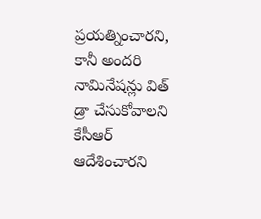ప్రయత్నించారని, కానీ అందరి నామినేషన్లు విత్ డ్రా చేసుకోవాలని కేసీఆర్ ఆదేశించారని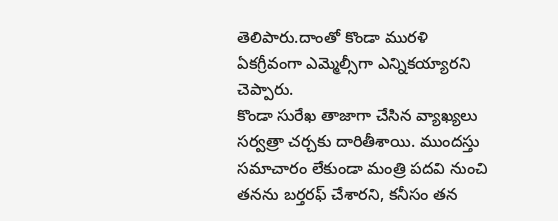తెలిపారు.దాంతో కొండా మురళి ఏకగ్రీవంగా ఎమ్మెల్సీగా ఎన్నికయ్యారని చెప్పారు.
కొండా సురేఖ తాజాగా చేసిన వ్యాఖ్యలు సర్వత్రా చర్చకు దారితీశాయి. ముందస్తు సమాచారం లేకుండా మంత్రి పదవి నుంచి తనను బర్తరఫ్ చేశారని, కనీసం తన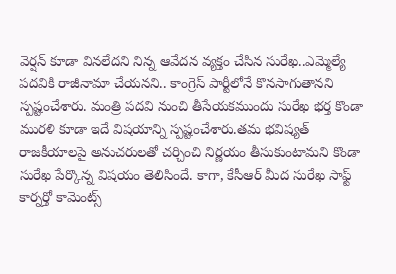వెర్షన్ కూడా వినలేదని నిన్న ఆవేదన వ్యక్తం చేసిన సురేఖ..ఎమ్మెల్యే పదవికి రాజీనామా చేయనని.. కాంగ్రెస్ పార్టీలోనే కొనసాగుతానని స్పష్టంచేశారు. మంత్రి పదవి నుంచి తీసేయకముందు సురేఖ భర్త కొండా మురళి కూడా ఇదే విషయాన్ని స్పష్టంచేశారు.తమ భవిష్యత్ రాజకీయాలపై అనుచరులతో చర్చించి నిర్ణయం తీసుకుంటామని కొండా సురేఖ పేర్కొన్న విషయం తెలిసిందే. కాగా, కేసీఆర్ మీద సురేఖ సాఫ్ట్ కార్నర్తో కామెంట్స్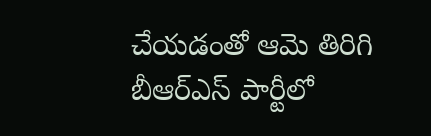చేయడంతో ఆమె తిరిగి బీఆర్ఎస్ పార్టీలో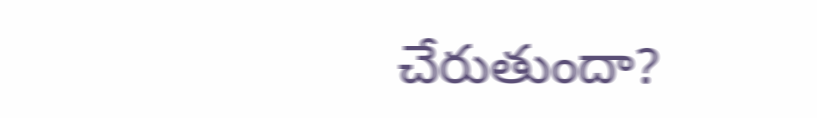చేరుతుందా?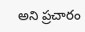అని ప్రచారం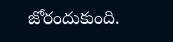జోరందుకుంది.